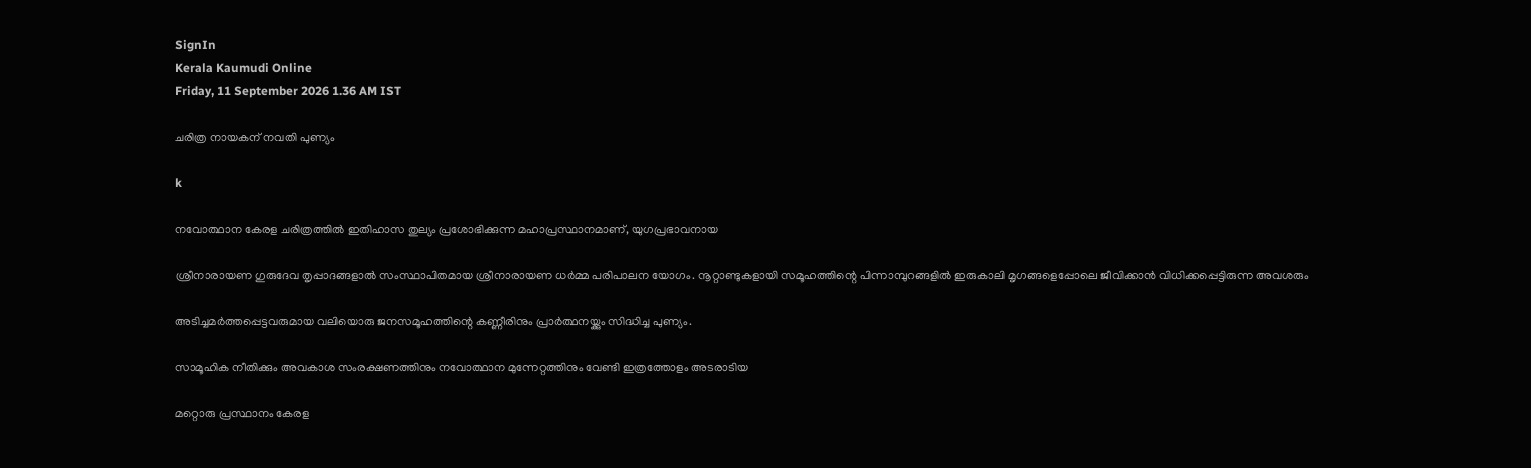SignIn
Kerala Kaumudi Online
Friday, 11 September 2026 1.36 AM IST

ചരിത്ര നായകന് നവതി പുണ്യം

k

നവോത്ഥാന കേരള ചരിത്രത്തിൽ ഇതിഹാസ തുല്യം പ്രശോഭിക്കുന്ന മഹാപ്രസ്ഥാനമാണ്, യുഗപ്രഭാവനായ

ശ്രീനാരായണ ഗുരുദേവ തൃപ്പാദങ്ങളാൽ സംസ്ഥാപിതമായ ശ്രീനാരായണ ധർമ്മ പരിപാലന യോഗം. നൂറ്റാണ്ടുകളായി സമൂഹത്തിന്റെ പിന്നാമ്പുറങ്ങളിൽ ഇരുകാലി മൃഗങ്ങളെപ്പോലെ ജീവിക്കാൻ വിധിക്കപ്പെട്ടിരുന്ന അവശരും

അടിച്ചമർത്തപ്പെട്ടവരുമായ വലിയൊരു ജനസമൂഹത്തിന്റെ കണ്ണീരിനും പ്രാർത്ഥനയ്ക്കും സിദ്ധിച്ച പുണ്യം.

സാമൂഹിക നീതിക്കും അവകാശ സംരക്ഷണത്തിനും നവോത്ഥാന മുന്നേറ്റത്തിനും വേണ്ടി ഇത്രത്തോളം അടരാടിയ

മറ്റൊരു പ്രസ്ഥാനം കേരള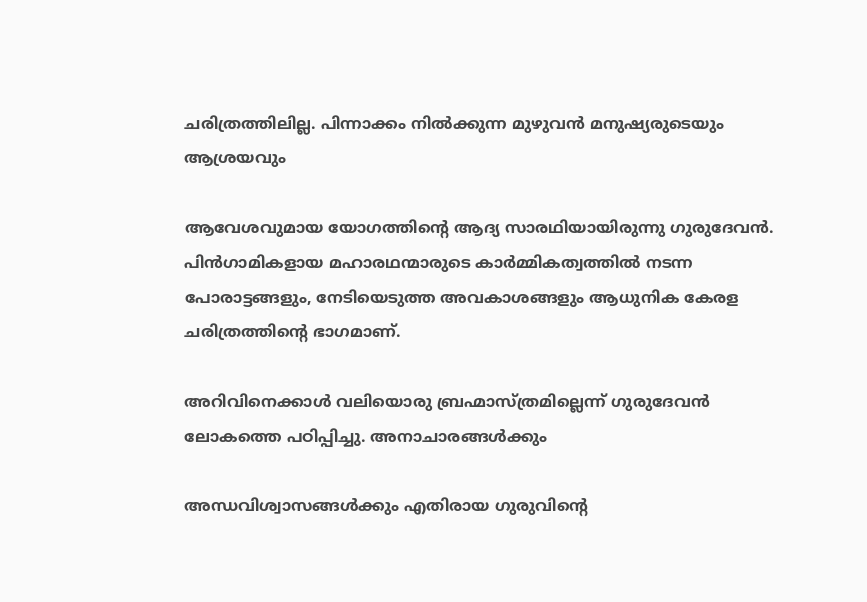ചരിത്രത്തിലില്ല. പിന്നാക്കം നിൽക്കുന്ന മുഴുവൻ മനുഷ്യരുടെയും ആശ്രയവും

ആവേശവുമായ യോഗത്തിന്റെ ആദ്യ സാരഥിയായിരുന്നു ഗുരുദേവൻ. പിൻഗാമികളായ മഹാരഥന്മാരുടെ കാർമ്മികത്വത്തിൽ നടന്ന പോരാട്ടങ്ങളും, നേടിയെടുത്ത അവകാശങ്ങളും ആധുനിക കേരള ചരിത്രത്തിന്റെ ഭാഗമാണ്.

അറിവിനെക്കാൾ വലിയൊരു ബ്രഹ്മാസ്ത്രമില്ലെന്ന് ഗുരുദേവൻ ലോകത്തെ പഠിപ്പിച്ചു. അനാചാരങ്ങൾക്കും

അന്ധവിശ്വാസങ്ങൾക്കും എതിരായ ഗുരുവിന്റെ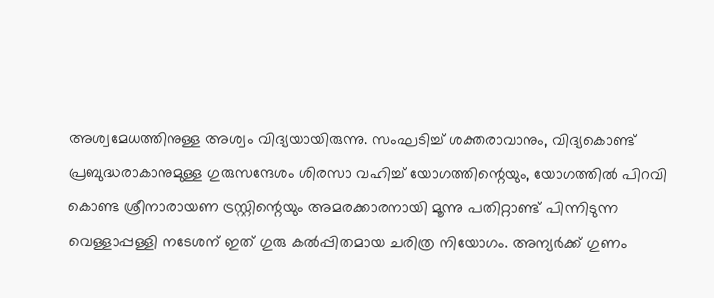അശ്വമേധത്തിനുള്ള അശ്വം വിദ്യയായിരുന്നു. സംഘടിച്ച് ശക്തരാവാനും, വിദ്യകൊണ്ട് പ്രബുദ്ധരാകാനുമുള്ള ഗുരുസന്ദേശം ശിരസാ വഹിച്ച് യോഗത്തിന്റെയും, യോഗത്തിൽ പിറവി കൊണ്ട ശ്രീനാരായണ ട്രസ്റ്റിന്റെയും അമരക്കാരനായി മൂന്നു പതിറ്റാണ്ട് പിന്നിടുന്ന വെള്ളാപ്പള്ളി നടേശന് ഇത് ഗുരു കൽപ്പിതമായ ചരിത്ര നിയോഗം. അന്യർക്ക് ഗുണം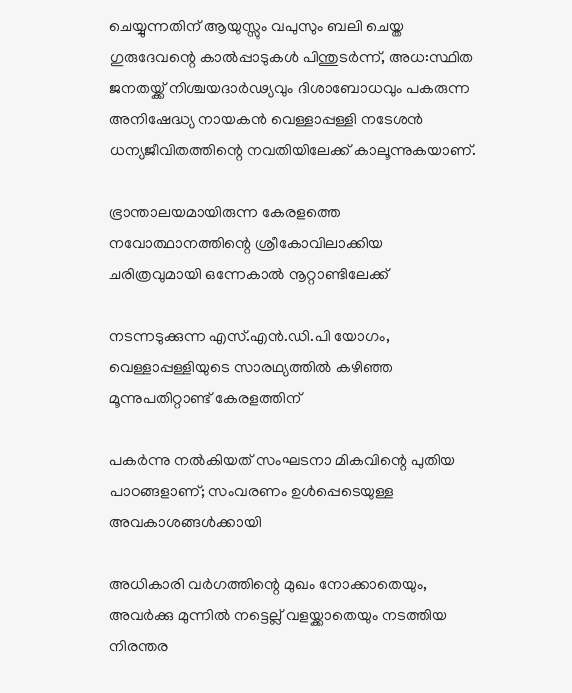ചെയ്യുന്നതിന് ആയുസ്സും വപുസും ബലി ചെയ്ത ഗുരുദേവന്റെ കാൽപ്പാടുകൾ പിന്തുടർന്ന്, അധ:സ്ഥിത ജനതയ്ക്ക് നിശ്ചയദാർഢ്യവും ദിശാബോധവും പകരുന്ന അനിഷേദ്ധ്യ നായകൻ വെള്ളാപ്പള്ളി നടേശൻ ധന്യജീവിതത്തിന്റെ നവതിയിലേക്ക് കാലൂന്നുകയാണ്.

ഭ്രാന്താലയമായിരുന്ന കേരളത്തെ നവോത്ഥാനത്തിന്റെ ശ്രീകോവിലാക്കിയ ചരിത്രവുമായി ഒന്നേകാൽ നൂറ്റാണ്ടിലേക്ക്

നടന്നടുക്കുന്ന എസ്.എൻ.ഡി.പി യോഗം, വെള്ളാപ്പള്ളിയുടെ സാരഥ്യത്തിൽ കഴിഞ്ഞ മൂന്നുപതിറ്റാണ്ട് കേരളത്തിന്

പകർന്നു നൽകിയത് സംഘടനാ മികവിന്റെ പുതിയ പാഠങ്ങളാണ്; സംവരണം ഉൾപ്പെടെയുള്ള അവകാശങ്ങൾക്കായി

അധികാരി വർഗത്തിന്റെ മുഖം നോക്കാതെയും, അവർക്കു മുന്നിൽ നട്ടെല്ല് വളയ്ക്കാതെയും നടത്തിയ നിരന്തര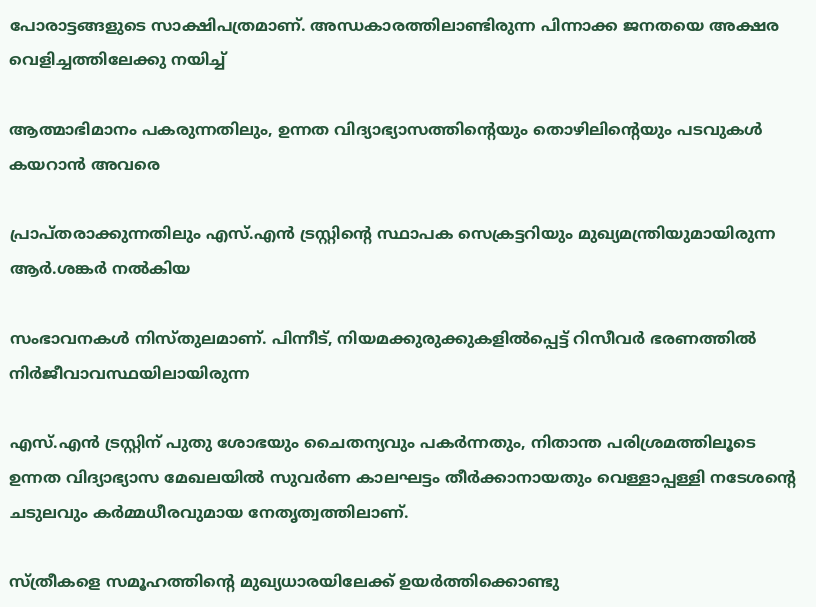പോരാട്ടങ്ങളുടെ സാക്ഷിപത്രമാണ്. അന്ധകാരത്തിലാണ്ടിരുന്ന പിന്നാക്ക ജനതയെ അക്ഷര വെളിച്ചത്തിലേക്കു നയിച്ച്

ആത്മാഭിമാനം പകരുന്നതിലും, ഉന്നത വിദ്യാഭ്യാസത്തിന്റെയും തൊഴിലിന്റെയും പടവുകൾ കയറാൻ അവരെ

പ്രാപ്തരാക്കുന്നതിലും എസ്.എൻ ട്രസ്റ്റിന്റെ സ്ഥാപക സെക്രട്ടറിയും മുഖ്യമന്ത്രിയുമായിരുന്ന ആർ.ശങ്കർ നൽകിയ

സംഭാവനകൾ നിസ്തുലമാണ്. പിന്നീട്, നിയമക്കുരുക്കുകളിൽപ്പെട്ട് റിസീവർ ഭരണത്തിൽ നിർജീവാവസ്ഥയിലായിരുന്ന

എസ്.എൻ ‌ട്രസ്റ്റിന് പുതു ശോഭയും ചൈതന്യവും പകർന്നതും, നിതാന്ത പരിശ്രമത്തിലൂടെ ഉന്നത വിദ്യാഭ്യാസ മേഖലയിൽ സുവർണ കാലഘട്ടം തീർക്കാനായതും വെള്ളാപ്പള്ളി നടേശന്റെ ചടുലവും കർമ്മധീരവുമായ നേതൃത്വത്തിലാണ്.

സ്ത്രീകളെ സമൂഹത്തിന്റെ മുഖ്യധാരയിലേക്ക് ഉയർത്തിക്കൊണ്ടു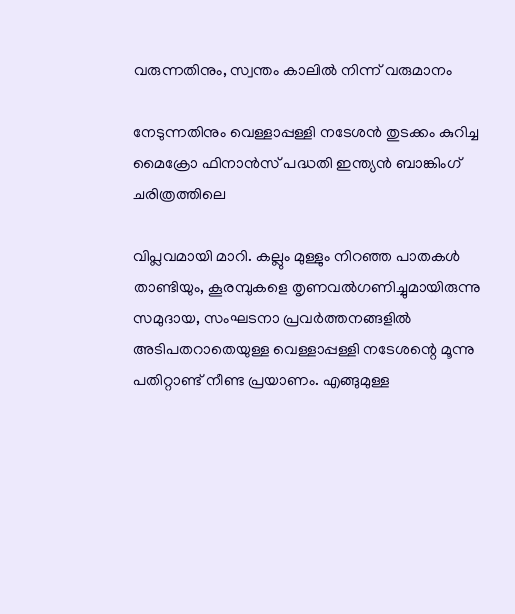വരുന്നതിനും, സ്വന്തം കാലിൽ നിന്ന് വരുമാനം

നേടുന്നതിനും വെള്ളാപ്പള്ളി നടേശൻ തുടക്കം കുറിച്ച മൈക്രോ ഫിനാൻസ് പദ്ധതി ഇന്ത്യൻ ബാങ്കിംഗ് ചരിത്രത്തിലെ

വിപ്ലവമായി മാറി. കല്ലും മുള്ളും നിറഞ്ഞ പാതകൾ താണ്ടിയും, കൂരമ്പുകളെ തൃണവൽഗണിച്ചുമായിരുന്നു സമുദായ, സംഘടനാ പ്രവർത്തനങ്ങളിൽ അടിപതറാതെയുള്ള വെള്ളാപ്പള്ളി നടേശന്റെ മൂന്നു പതിറ്റാണ്ട് നീണ്ട പ്രയാണം. എങ്ങുമുള്ള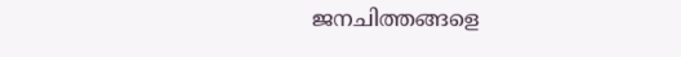ജനചിത്തങ്ങളെ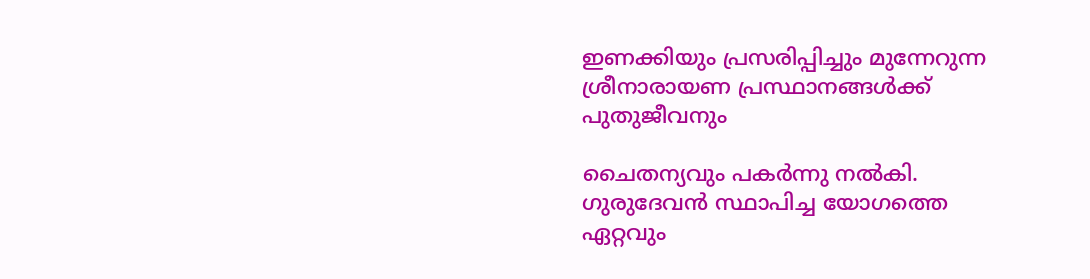ഇണക്കിയും പ്രസരിപ്പിച്ചും മുന്നേറുന്ന ശ്രീനാരായണ പ്രസ്ഥാനങ്ങൾക്ക് പുതുജീവനും

ചൈതന്യവും പകർന്നു നൽകി. ഗുരുദേവൻ സ്ഥാപിച്ച യോഗത്തെ ഏറ്റവും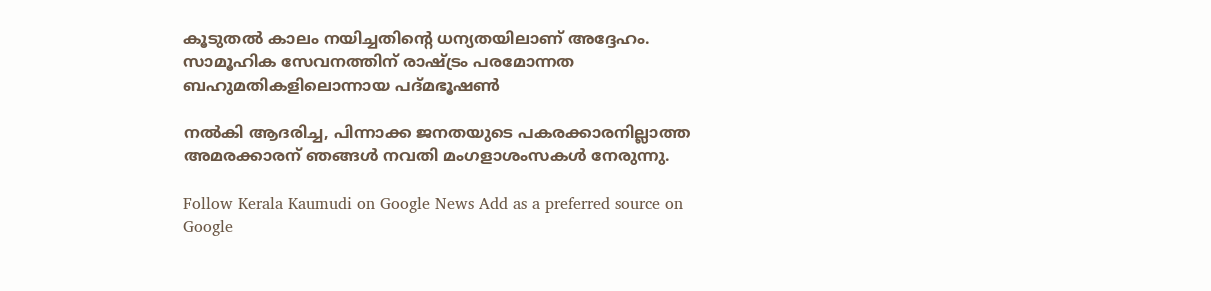കൂടുതൽ കാലം നയിച്ചതിന്റെ ധന്യതയിലാണ് അദ്ദേഹം. സാമൂഹിക സേവനത്തിന് രാഷ്ട്രം പരമോന്നത ബഹുമതികളിലൊന്നായ പദ്മഭൂഷൺ

നൽകി ആദരിച്ച, പിന്നാക്ക ജനതയുടെ പകരക്കാരനില്ലാത്ത അമരക്കാരന് ഞങ്ങൾ നവതി മംഗളാശംസകൾ നേരുന്നു.

Follow Kerala Kaumudi on Google News Add as a preferred source on Google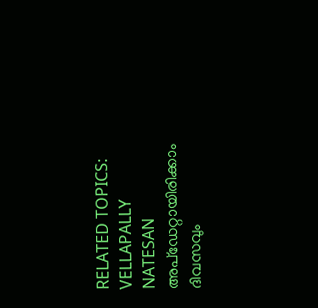RELATED TOPICS: VELLAPALLY NATESAN
അപ്ഡേറ്റായിരിക്കാം ദിവസവും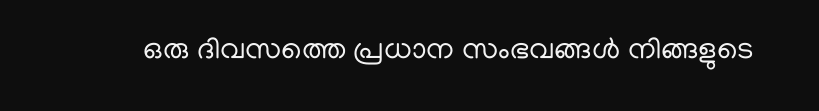ഒരു ദിവസത്തെ പ്രധാന സംഭവങ്ങൾ നിങ്ങളുടെ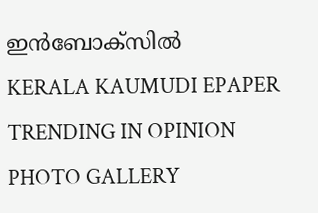ഇൻബോക്സിൽ
KERALA KAUMUDI EPAPER
TRENDING IN OPINION
PHOTO GALLERY